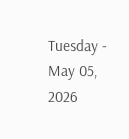Tuesday - May 05, 2026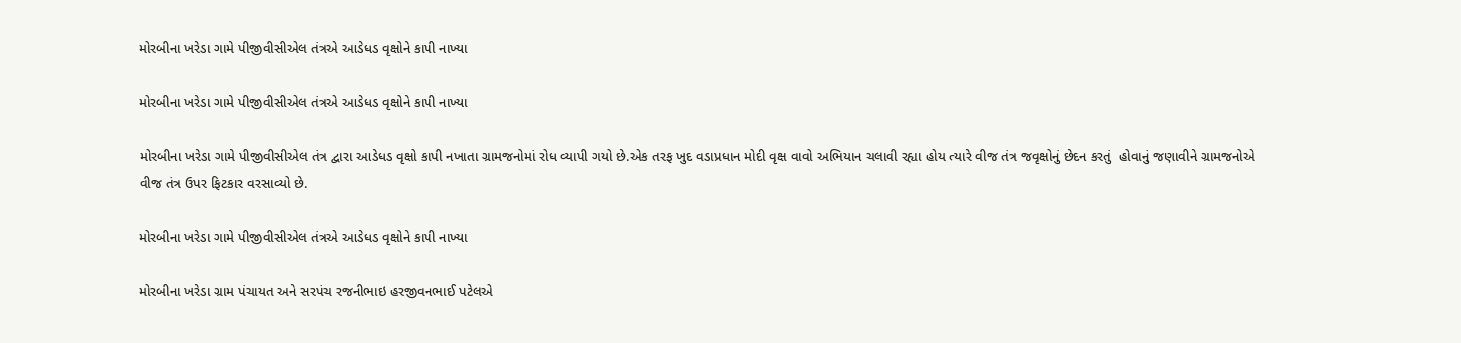મોરબીના ખરેડા ગામે પીજીવીસીએલ તંત્રએ આડેધડ વૃક્ષોને કાપી નાખ્યા

મોરબીના ખરેડા ગામે પીજીવીસીએલ તંત્રએ આડેધડ વૃક્ષોને કાપી નાખ્યા

મોરબીના ખરેડા ગામે પીજીવીસીએલ તંત્ર દ્વારા આડેધડ વૃક્ષો કાપી નખાતા ગ્રામજનોમાં રોધ વ્યાપી ગયો છે.એક તરફ ખુદ વડાપ્રધાન મોદી વૃક્ષ વાવો અભિયાન ચલાવી રહ્યા હોય ત્યારે વીજ તંત્ર જવૃક્ષોનું છેદન કરતું  હોવાનું જણાવીને ગ્રામજનોએ વીજ તંત્ર ઉપર ફિટકાર વરસાવ્યો છે.

મોરબીના ખરેડા ગામે પીજીવીસીએલ તંત્રએ આડેધડ વૃક્ષોને કાપી નાખ્યા

મોરબીના ખરેડા ગ્રામ પંચાયત અને સરપંચ રજનીભાઇ હરજીવનભાઈ પટેલએ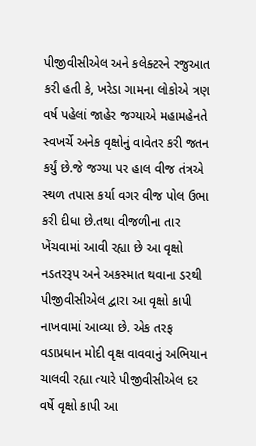પીજીવીસીએલ અને કલેક્ટરને રજુઆત કરી હતી કે, ખરેડા ગામના લોકોએ ત્રણ વર્ષ પહેલાં જાહેર જગ્યાએ મહામહેનતે સ્વખર્ચે અનેક વૃક્ષોનું વાવેતર કરી જતન કર્યું છે.જે જગ્યા પર હાલ વીજ તંત્રએ સ્થળ તપાસ કર્યા વગર વીજ પોલ ઉભા કરી દીધા છે.તથા વીજળીના તાર ખેંચવામાં આવી રહ્યા છે આ વૃક્ષો નડતરરૂપ અને અકસ્માત થવાના ડરથી પીજીવીસીએલ દ્વારા આ વૃક્ષો કાપી નાખવામાં આવ્યા છે. એક તરફ વડાપ્રધાન મોદી વૃક્ષ વાવવાનું અભિયાન ચાલવી રહ્યા ત્યારે પીજીવીસીએલ દર વર્ષે વૃક્ષો કાપી આ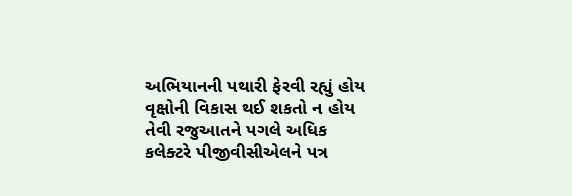અભિયાનની પથારી ફેરવી રહ્યું હોય વૃક્ષોની વિકાસ થઈ શકતો ન હોય તેવી રજુઆતને પગલે અધિક કલેક્ટરે પીજીવીસીએલને પત્ર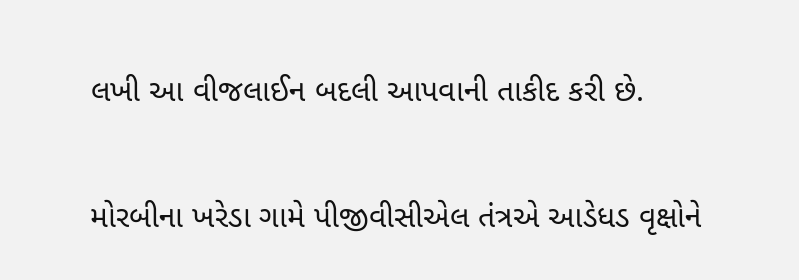લખી આ વીજલાઈન બદલી આપવાની તાકીદ કરી છે.

મોરબીના ખરેડા ગામે પીજીવીસીએલ તંત્રએ આડેધડ વૃક્ષોને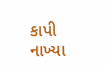કાપી નાખ્યા